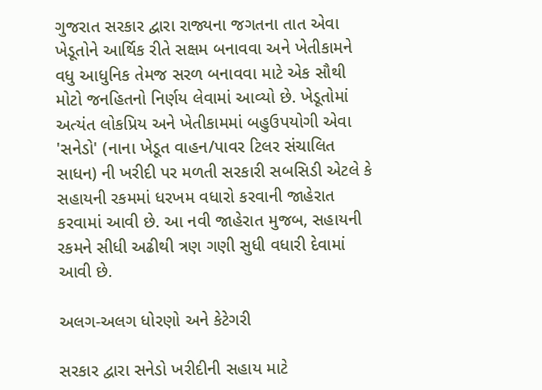ગુજરાત સરકાર દ્વારા રાજ્યના જગતના તાત એવા ખેડૂતોને આર્થિક રીતે સક્ષમ બનાવવા અને ખેતીકામને વધુ આધુનિક તેમજ સરળ બનાવવા માટે એક સૌથી મોટો જનહિતનો નિર્ણય લેવામાં આવ્યો છે. ખેડૂતોમાં અત્યંત લોકપ્રિય અને ખેતીકામમાં બહુઉપયોગી એવા 'સનેડો' (નાના ખેડૂત વાહન/પાવર ટિલર સંચાલિત સાધન) ની ખરીદી પર મળતી સરકારી સબસિડી એટલે કે સહાયની રકમમાં ધરખમ વધારો કરવાની જાહેરાત કરવામાં આવી છે. આ નવી જાહેરાત મુજબ, સહાયની રકમને સીધી અઢીથી ત્રણ ગણી સુધી વધારી દેવામાં આવી છે.

અલગ-અલગ ધોરણો અને કેટેગરી

સરકાર દ્વારા સનેડો ખરીદીની સહાય માટે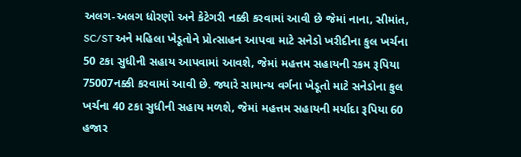અલગ-અલગ ધોરણો અને કેટેગરી નક્કી કરવામાં આવી છે જેમાં નાના, સીમાંત, SC/ST અને મહિલા ખેડૂતોને પ્રોત્સાહન આપવા માટે સનેડો ખરીદીના કુલ ખર્ચના 50 ટકા સુધીની સહાય આપવામાં આવશે, જેમાં મહત્તમ સહાયની રકમ રૂપિયા 75007નક્કી કરવામાં આવી છે. જ્યારે સામાન્ય વર્ગના ખેડૂતો માટે સનેડોના કુલ ખર્ચના 40 ટકા સુધીની સહાય મળશે, જેમાં મહત્તમ સહાયની મર્યાદા રૂપિયા 60 હજાર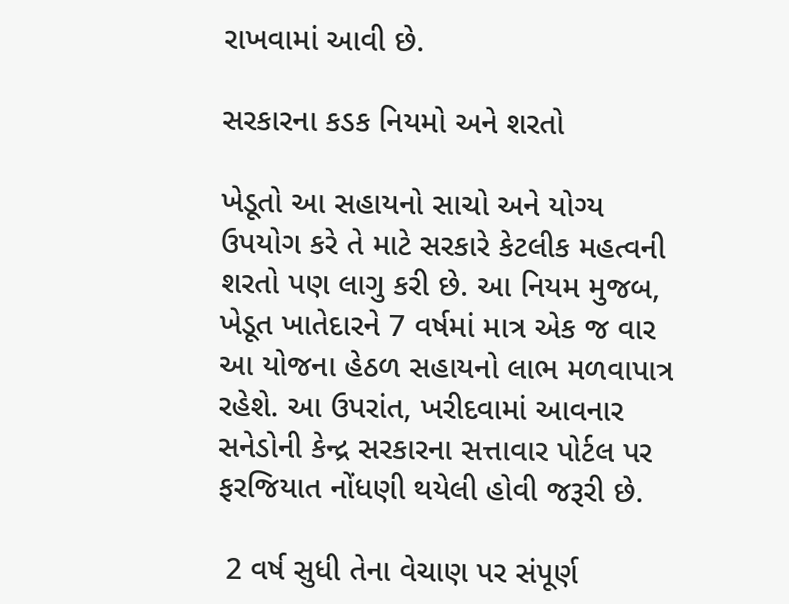રાખવામાં આવી છે.

સરકારના કડક નિયમો અને શરતો

ખેડૂતો આ સહાયનો સાચો અને યોગ્ય ઉપયોગ કરે તે માટે સરકારે કેટલીક મહત્વની શરતો પણ લાગુ કરી છે. આ નિયમ મુજબ, ખેડૂત ખાતેદારને 7 વર્ષમાં માત્ર એક જ વાર આ યોજના હેઠળ સહાયનો લાભ મળવાપાત્ર રહેશે. આ ઉપરાંત, ખરીદવામાં આવનાર સનેડોની કેન્દ્ર સરકારના સત્તાવાર પોર્ટલ પર ફરજિયાત નોંધણી થયેલી હોવી જરૂરી છે.

 2 વર્ષ સુધી તેના વેચાણ પર સંપૂર્ણ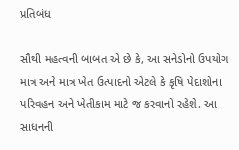પ્રતિબંધ

સૌથી મહત્વની બાબત એ છે કે, આ સનેડોનો ઉપયોગ માત્ર અને માત્ર ખેત ઉત્પાદનો એટલે કે કૃષિ પેદાશોના પરિવહન અને ખેતીકામ માટે જ કરવાનો રહેશે. આ સાધનની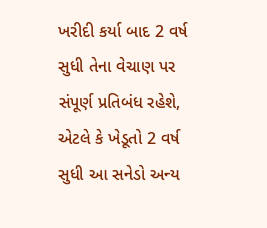ખરીદી કર્યા બાદ 2 વર્ષ સુધી તેના વેચાણ પર સંપૂર્ણ પ્રતિબંધ રહેશે, એટલે કે ખેડૂતો 2 વર્ષ સુધી આ સનેડો અન્ય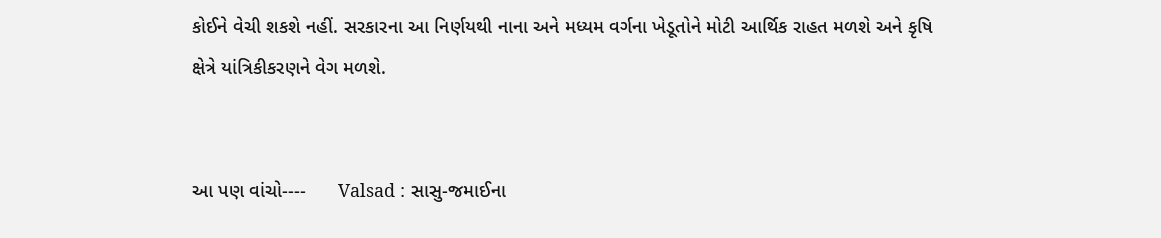કોઈને વેચી શકશે નહીં. સરકારના આ નિર્ણયથી નાના અને મધ્યમ વર્ગના ખેડૂતોને મોટી આર્થિક રાહત મળશે અને કૃષિ ક્ષેત્રે યાંત્રિકીકરણને વેગ મળશે.


આ પણ વાંચો----      Valsad : સાસુ-જમાઈના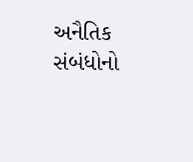અનૈતિક સંબંધોનો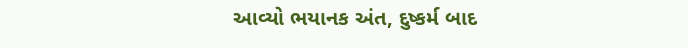આવ્યો ભયાનક અંત, દુષ્કર્મ બાદ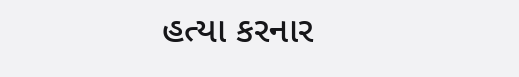હત્યા કરનાર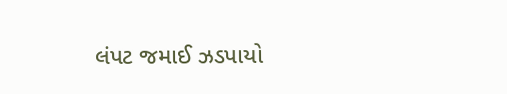લંપટ જમાઈ ઝડપાયો